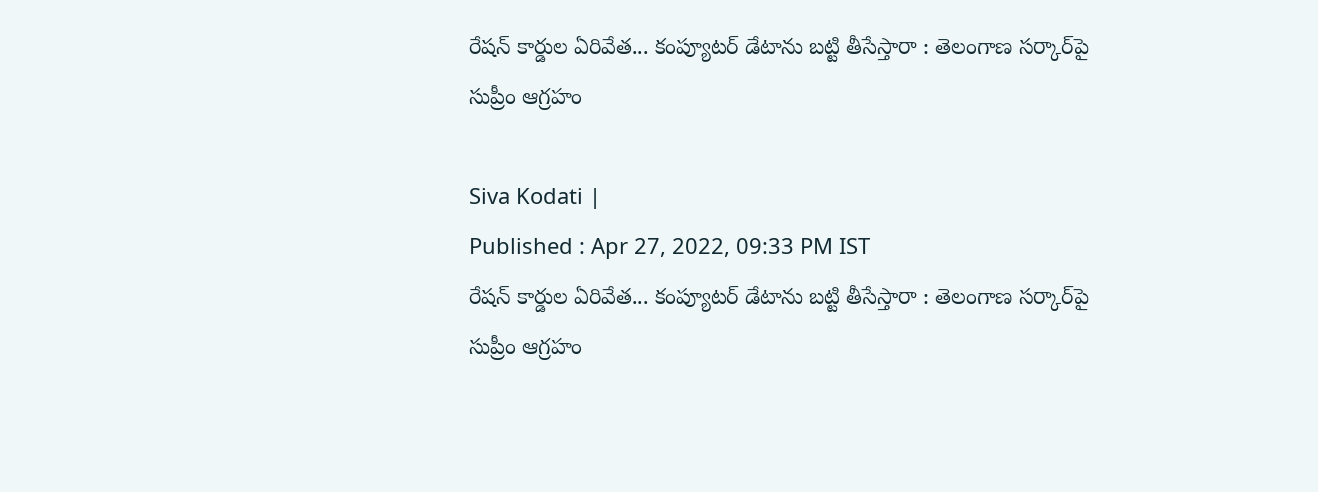రేషన్ కార్డుల ఏరివేత... కంప్యూటర్‌‌ డేటాను బట్టి తీసేస్తారా : తెలంగాణ సర్కార్‌పై సుప్రీం ఆగ్రహం

Siva Kodati |
Published : Apr 27, 2022, 09:33 PM IST
రేషన్ కార్డుల ఏరివేత... కంప్యూటర్‌‌ డేటాను బట్టి తీసేస్తారా : తెలంగాణ సర్కార్‌పై సుప్రీం ఆగ్రహం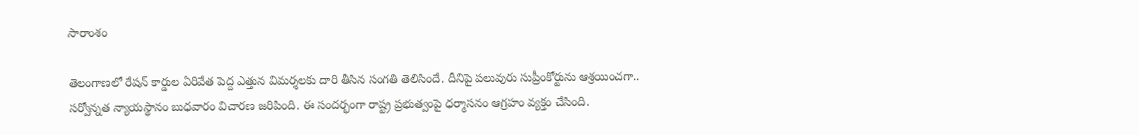సారాంశం

తెలంగాణలో రేషన్ కార్డుల ఏరివేత పెద్ద ఎత్తున విమర్శలకు దారి తీసిన సంగతి తెలిసిందే. దీనిపై పలువురు సుప్రీంకోర్టును ఆశ్రయించగా.. సర్వోన్నత న్యాయస్థానం బుధవారం విచారణ జరిపింది. ఈ సందర్భంగా రాష్ట్ర ప్రభుత్వంపై ధర్మాసనం ఆగ్రహం వ్యక్తం చేసింది.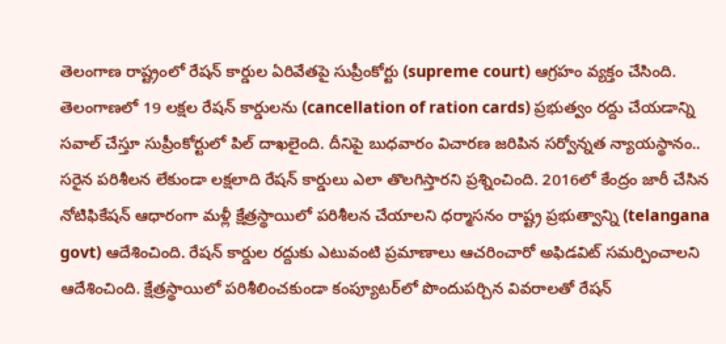తెలంగాణ రాష్ట్రంలో రేషన్ కార్డుల ఏరివేతపై సుప్రీంకోర్టు (supreme court) ఆగ్రహం వ్యక్తం చేసింది. తెలంగాణలో 19 లక్షల రేషన్ కార్డులను (cancellation of ration cards) ప్రభుత్వం రద్దు చేయడాన్ని సవాల్ చేస్తూ సుప్రీంకోర్టులో పిల్ దాఖలైంది. దీనిపై బుధవారం విచారణ జరిపిన సర్వోన్నత న్యాయస్థానం.. సరైన పరిశీలన లేకుండా లక్షలాది రేషన్ కార్డులు ఎలా తొలగిస్తారని ప్రశ్నించింది. 2016లో కేంద్రం జారీ చేసిన నోటిఫికేషన్ ఆధారంగా మళ్లీ క్షేత్రస్థాయిలో పరిశీలన చేయాలని ధర్మాసనం రాష్ట్ర ప్రభుత్వాన్ని (telangana govt) ఆదేశించింది. రేషన్ కార్డుల రద్దుకు ఎటువంటి ప్రమాణాలు ఆచరించారో అఫిడవిట్‌ సమర్పించాలని ఆదేశించింది. క్షేత్రస్థాయిలో పరిశీలించకుండా కంప్యూటర్‌లో పొందుపర్చిన వివరాలతో రేషన్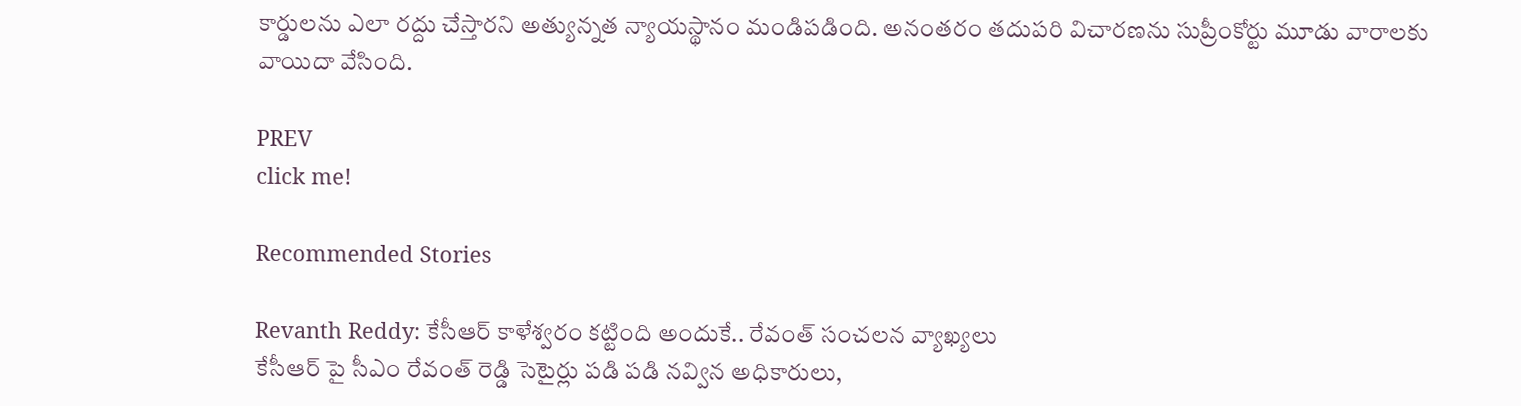కార్డులను ఎలా రద్దు చేస్తారని అత్యున్నత న్యాయస్థానం మండిపడింది. అనంతరం తదుపరి విచారణను సుప్రీంకోర్టు మూడు వారాలకు వాయిదా వేసింది.

PREV
click me!

Recommended Stories

Revanth Reddy: కేసీఆర్ కాళేశ్వరం కట్టింది అందుకే.. రేవంత్ సంచలన వ్యాఖ్యలు
కేసీఆర్ పై సీఎం రేవంత్ రెడ్డి సెటైర్లు పడి పడి నవ్విన అధికారులు,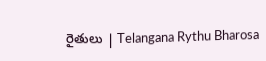రైతులు | Telangana Rythu Bharosa